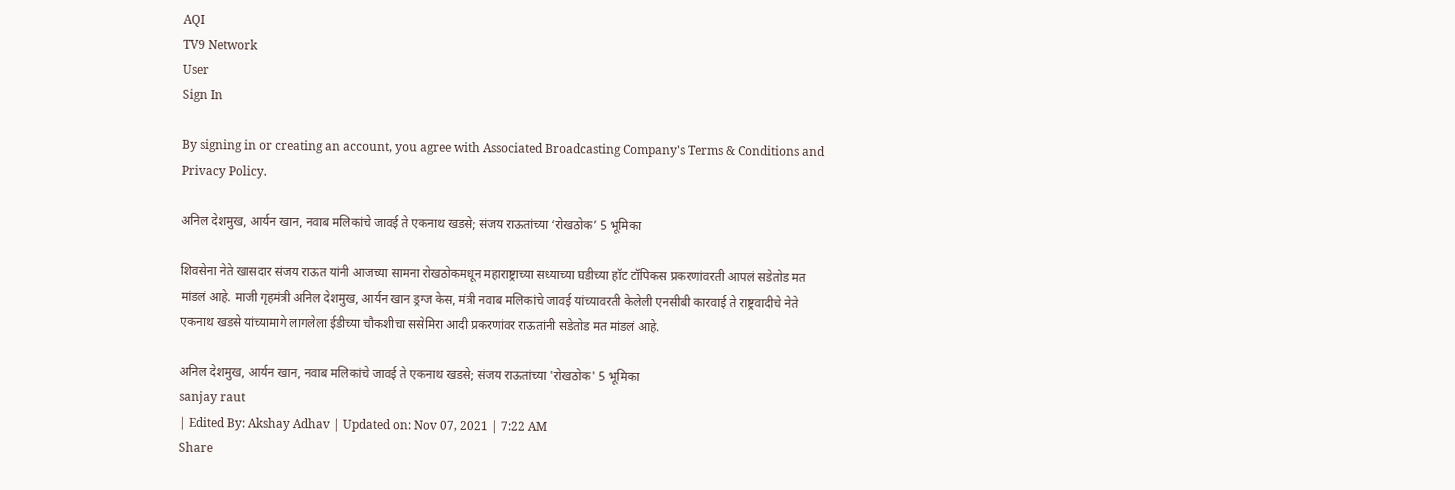AQI
TV9 Network
User
Sign In

By signing in or creating an account, you agree with Associated Broadcasting Company's Terms & Conditions and Privacy Policy.

अनिल देशमुख, आर्यन खान, नवाब मलिकांचे जावई ते एकनाथ खडसे; संजय राऊतांच्या ‘रोखठोक’ 5 भूमिका

शिवसेना नेते खासदार संजय राऊत यांनी आजच्या सामना रोखठोकमधून महाराष्ट्राच्या सध्याच्या घडीच्या हॉट टॉपिकस प्रकरणांवरती आपलं सडेतोड मत मांडलं आहे. माजी गृहमंत्री अनिल देशमुख, आर्यन खान ड्रग्ज केस, मंत्री नवाब मलिकांचे जावई यांच्यावरती केलेली एनसीबी कारवाई ते राष्ट्रवादीचे नेते एकनाथ खडसे यांच्यामागे लागलेला ईडीच्या चौकशीचा ससेमिरा आदी प्रकरणांवर राऊतांनी सडेतोड मत मांडलं आहे.

अनिल देशमुख, आर्यन खान, नवाब मलिकांचे जावई ते एकनाथ खडसे; संजय राऊतांच्या 'रोखठोक' 5 भूमिका
sanjay raut
| Edited By: Akshay Adhav | Updated on: Nov 07, 2021 | 7:22 AM
Share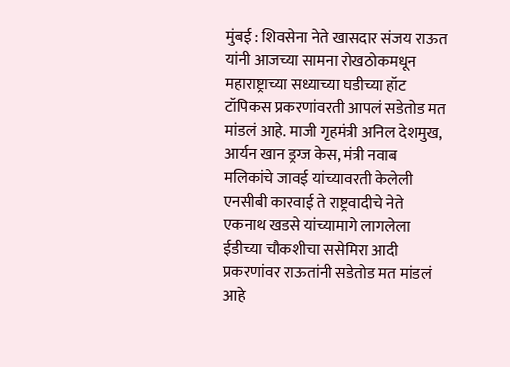मुंबई : शिवसेना नेते खासदार संजय राऊत यांनी आजच्या सामना रोखठोकमधून महाराष्ट्राच्या सध्याच्या घडीच्या हॉट टॉपिकस प्रकरणांवरती आपलं सडेतोड मत मांडलं आहे. माजी गृहमंत्री अनिल देशमुख, आर्यन खान ड्रग्ज केस, मंत्री नवाब मलिकांचे जावई यांच्यावरती केलेली एनसीबी कारवाई ते राष्ट्रवादीचे नेते एकनाथ खडसे यांच्यामागे लागलेला ईडीच्या चौकशीचा ससेमिरा आदी प्रकरणांवर राऊतांनी सडेतोड मत मांडलं आहे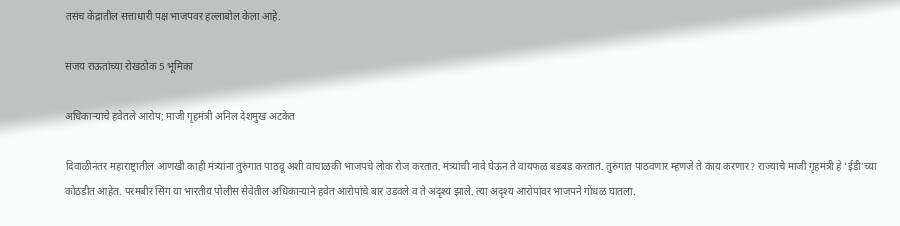तसंच केंद्रातील सत्ताधारी पक्ष भाजपवर हल्लाबोल केला आहे.

संजय राऊतांच्या रोखठोक 5 भूमिका

अधिकाऱ्याचे हवेतले आरोप; माजी गृहमंत्री अनिल देशमुख अटकेत

दिवाळीनंतर महाराष्ट्रातील आणखी काही मंत्र्यांना तुरुंगात पाठवू अशी वाचाळकी भाजपचे लोक रोज करतात. मंत्र्यांची नावे घेऊन ते वायफळ बडबड करतात. तुरुंगात पाठवणार म्हणजे ते काय करणार? राज्याचे माजी गृहमंत्री हे ‘ईडी’च्या कोठडीत आहेत. परमबीर सिंग या भारतीय पोलीस सेवेतील अधिकाऱ्याने हवेत आरोपांचे बार उडवले व ते अदृश्य झाले. त्या अदृश्य आरोपांवर भाजपने गोंधळ घातला.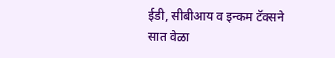ईडी, सीबीआय व इन्कम टॅक्सने सात वेळा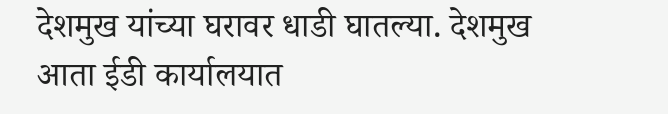देशमुख यांच्या घरावर धाडी घातल्या. देशमुख आता ईडी कार्यालयात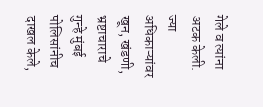गेले व त्यांना अटक केली. ज्या अधिकाऱ्यांवर खून, खंडणी, भ्रष्टाचाराचे गुन्हे मुंबई पोलिसांनीच दाखल केले,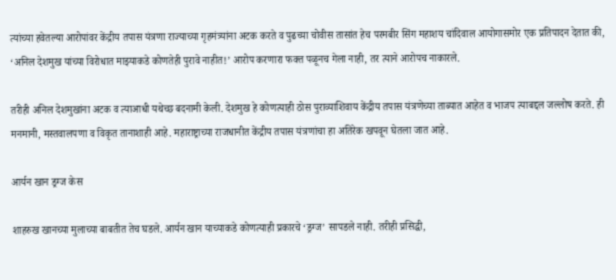त्यांच्या हवेतल्या आरोपांवर केंद्रीय तपास यंत्रणा राज्याच्या गृहमंत्र्यांना अटक करते व पुढच्या चोवीस तासांत हेच परमबीर सिंग महाशय चांदिवाल आयोगासमोर एक प्रतिपादन देतात की, ‘अनिल देशमुख यांच्या विरोधात माझ्याकडे कोणतेही पुरावे नाहीत!’ आरोप करणारा फक्त पळूनच गेला नाही, तर त्याने आरोपच नाकारले.

तरीही अनिल देशमुखांना अटक व त्याआधी यथेच्छ बदनामी केली. देशमुख हे कोणत्याही ठोस पुराव्याशिवाय केंद्रीय तपास यंत्रणेच्या ताब्यात आहेत व भाजप त्याबद्दल जल्लोष करते. ही मनमानी, मस्तवालपणा व विकृत तानाशाही आहे. महाराष्ट्राच्या राजधानीत केंद्रीय तपास यंत्रणांचा हा अतिरेक खपवून घेतला जात आहे.

आर्यन खान ड्रग्ज केस

शाहरुख खानच्या मुलाच्या बाबतीत तेच घडले. आर्यन खान याच्याकडे कोणत्याही प्रकारचे ‘ड्रग्ज’ सापडले नाही. तरीही प्रसिद्धी,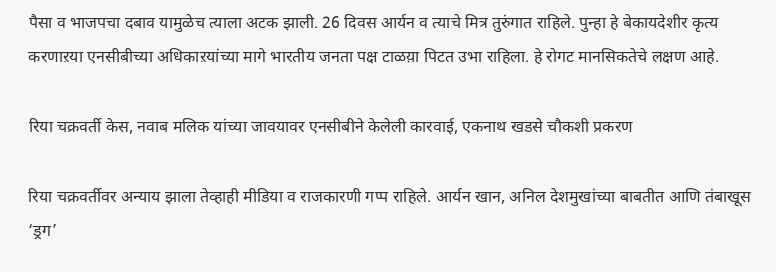पैसा व भाजपचा दबाव यामुळेच त्याला अटक झाली. 26 दिवस आर्यन व त्याचे मित्र तुरुंगात राहिले. पुन्हा हे बेकायदेशीर कृत्य करणाऱया एनसीबीच्या अधिकाऱयांच्या मागे भारतीय जनता पक्ष टाळय़ा पिटत उभा राहिला. हे रोगट मानसिकतेचे लक्षण आहे.

रिया चक्रवर्ती केस, नवाब मलिक यांच्या जावयावर एनसीबीने केलेली कारवाई, एकनाथ खडसे चौकशी प्रकरण

रिया चक्रवर्तीवर अन्याय झाला तेव्हाही मीडिया व राजकारणी गप्प राहिले. आर्यन खान, अनिल देशमुखांच्या बाबतीत आणि तंबाखूस ‘ड्रग’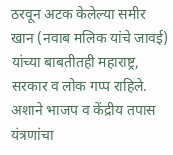ठरवून अटक केलेल्या समीर खान (नवाब मलिक यांचे जावई) यांच्या बाबतीतही महाराष्ट्र, सरकार व लोक गप्प राहिले. अशाने भाजप व केंद्रीय तपास यंत्रणांचा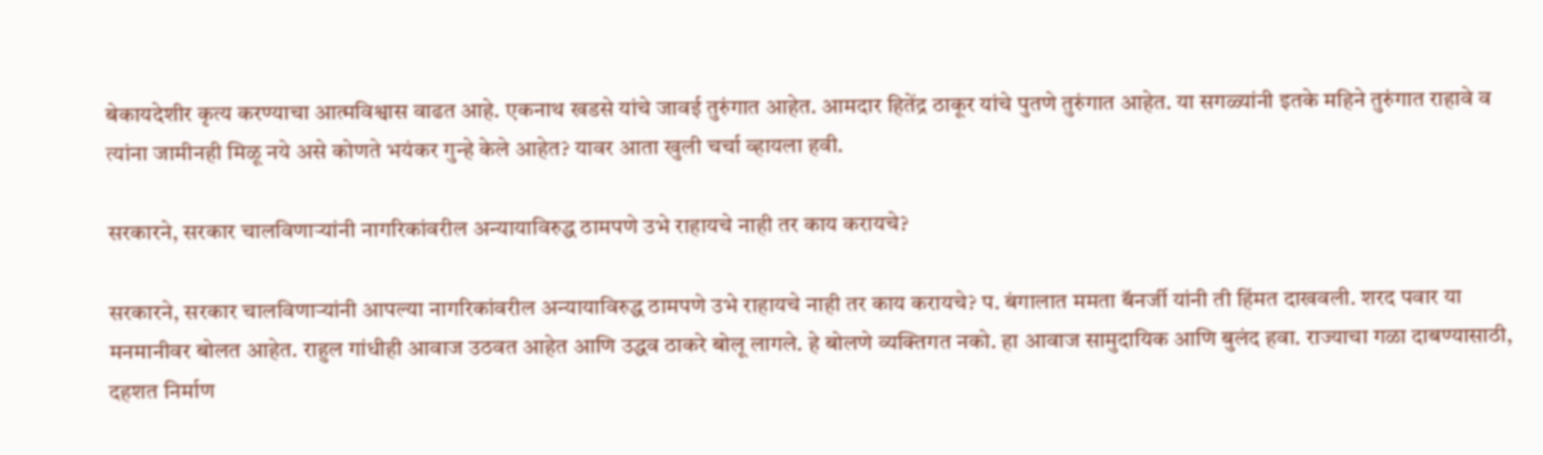बेकायदेशीर कृत्य करण्याचा आत्मविश्वास वाढत आहे. एकनाथ खडसे यांचे जावई तुरुंगात आहेत. आमदार हितेंद्र ठाकूर यांचे पुतणे तुरुंगात आहेत. या सगळ्यांनी इतके महिने तुरुंगात राहावे व त्यांना जामीनही मिळू नये असे कोणते भयंकर गुन्हे केले आहेत? यावर आता खुली चर्चा व्हायला हवी.

सरकारने, सरकार चालविणाऱ्यांनी नागरिकांवरील अन्यायाविरुद्ध ठामपणे उभे राहायचे नाही तर काय करायचे?

सरकारने, सरकार चालविणाऱ्यांनी आपल्या नागरिकांवरील अन्यायाविरुद्ध ठामपणे उभे राहायचे नाही तर काय करायचे? प. बंगालात ममता बॅनर्जी यांनी ती हिंमत दाखवली. शरद पवार या मनमानीवर बोलत आहेत. राहुल गांधीही आवाज उठवत आहेत आणि उद्धव ठाकरे बोलू लागले. हे बोलणे व्यक्तिगत नको. हा आवाज सामुदायिक आणि बुलंद हवा. राज्याचा गळा दाबण्यासाठी, दहशत निर्माण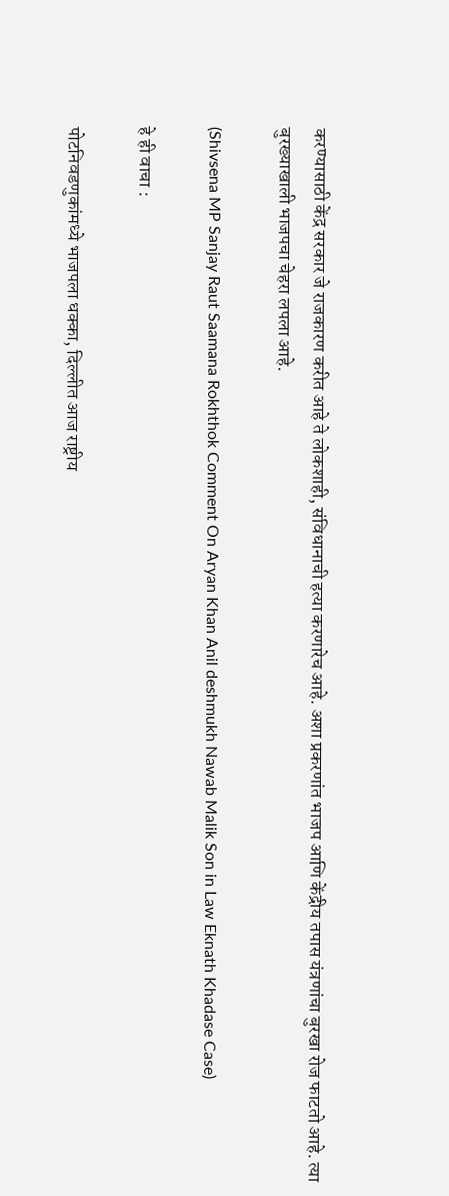करण्यासाठी केंद्र सरकार जे राजकारण करीत आहे ते लोकशाही, संविधानाची हत्या करणारेच आहे. अशा प्रकरणांत भाजप आणि केंद्रीय तपास यंत्रणांचा बुरखा रोज फाटतो आहे. त्या बुरख्याखाली भाजपचा चेहरा लपला आहे.

(Shivsena MP Sanjay Raut Saamana Rokhthok Comment On Aryan Khan Anil deshmukh Nawab Malik Son in Law Eknath Khadase Case)

हे ही वाचा :

पोटनिवडणुकांमध्ये भाजपला धक्का, दिल्लीत आज राष्ट्रीय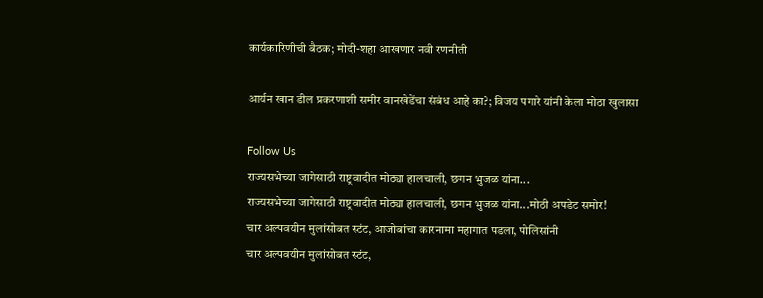कार्यकारिणीची बैठक; मोदी-शहा आखणार नवी रणनीती

आर्यन खान डील प्रकरणाशी समीर वानखेडेंचा संबंध आहे का?; विजय पगारे यांनी केला मोठा खुलासा

Follow Us
राज्यसभेच्या जागेसाठी राष्ट्रवादीत मोठ्या हालचाली, छगन भुजळ यांना...
राज्यसभेच्या जागेसाठी राष्ट्रवादीत मोठ्या हालचाली, छगन भुजळ यांना...मोठी अपडेट समोर!
चार अल्पवयीन मुलांसोबत स्टंट, आजोबांचा कारनामा महागात पडला, पोलिसांनी
चार अल्पवयीन मुलांसोबत स्टंट,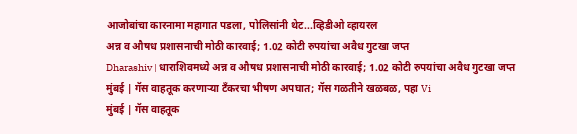आजोबांचा कारनामा महागात पडला, पोलिसांनी थेट...व्हिडीओ व्हायरल
अन्न व औषध प्रशासनाची मोठी कारवाई; 1.02 कोटी रुपयांचा अवैध गुटखा जप्त
Dharashiv | धाराशिवमध्ये अन्न व औषध प्रशासनाची मोठी कारवाई; 1.02 कोटी रुपयांचा अवैध गुटखा जप्त
मुंबई | गॅस वाहतूक करणाऱ्या टँकरचा भीषण अपघात; गॅस गळतीने खळबळ, पहा Vi
मुंबई | गॅस वाहतूक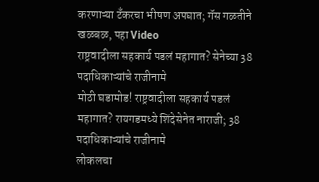करणाऱ्या टँकरचा भीषण अपघात; गॅस गळतीने खळबळ, पहा Video
राष्ट्रवादीला सहकार्य पडलं महागात? सेनेच्या 38 पदाधिकाऱ्यांचे राजीनामे
मोठी घडामोड! राष्ट्रवादीला सहकार्य पडलं महागात? रायगडमध्ये शिंदेसेनेत नाराजी; 38 पदाधिकाऱ्यांचे राजीनामे
लोकलचा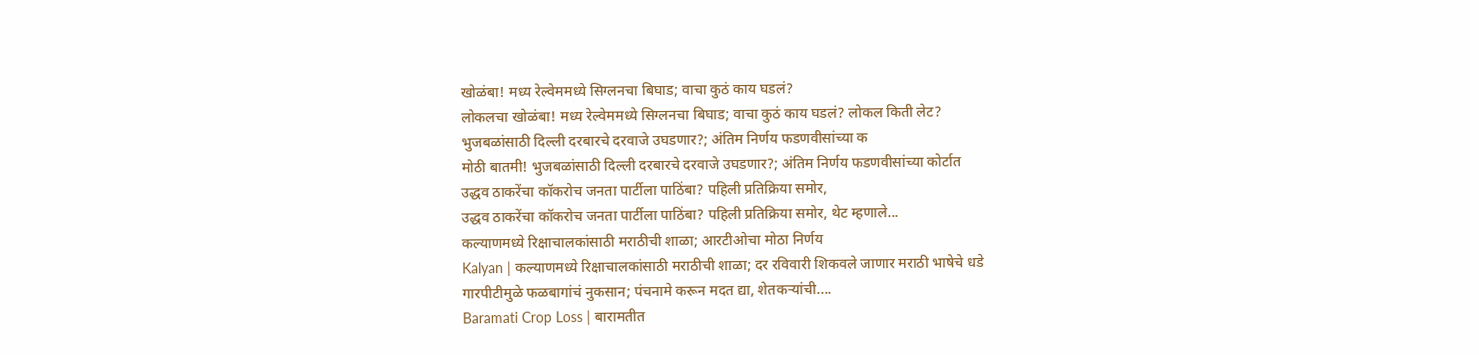खोळंबा! मध्य रेल्वेममध्ये सिग्लनचा बिघाड; वाचा कुठं काय घडलं?
लोकलचा खोळंबा! मध्य रेल्वेममध्ये सिग्लनचा बिघाड; वाचा कुठं काय घडलं? लोकल किती लेट?
भुजबळांसाठी दिल्ली दरबारचे दरवाजे उघडणार?; अंतिम निर्णय फडणवीसांच्या क
मोठी बातमी! भुजबळांसाठी दिल्ली दरबारचे दरवाजे उघडणार?; अंतिम निर्णय फडणवीसांच्या कोर्टात
उद्धव ठाकरेंचा कॉकरोच जनता पार्टीला पाठिंबा? पहिली प्रतिक्रिया समोर,
उद्धव ठाकरेंचा कॉकरोच जनता पार्टीला पाठिंबा? पहिली प्रतिक्रिया समोर, थेट म्हणाले...
कल्याणमध्ये रिक्षाचालकांसाठी मराठीची शाळा; आरटीओचा मोठा निर्णय
Kalyan | कल्याणमध्ये रिक्षाचालकांसाठी मराठीची शाळा; दर रविवारी शिकवले जाणार मराठी भाषेचे धडे
गारपीटीमुळे फळबागांचं नुकसान; पंचनामे करून मदत द्या, शेतकऱ्यांची....
Baramati Crop Loss | बारामतीत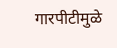गारपीटीमुळे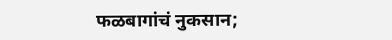फळबागांचं नुकसान;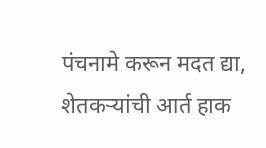पंचनामे करून मदत द्या, शेतकऱ्यांची आर्त हाक